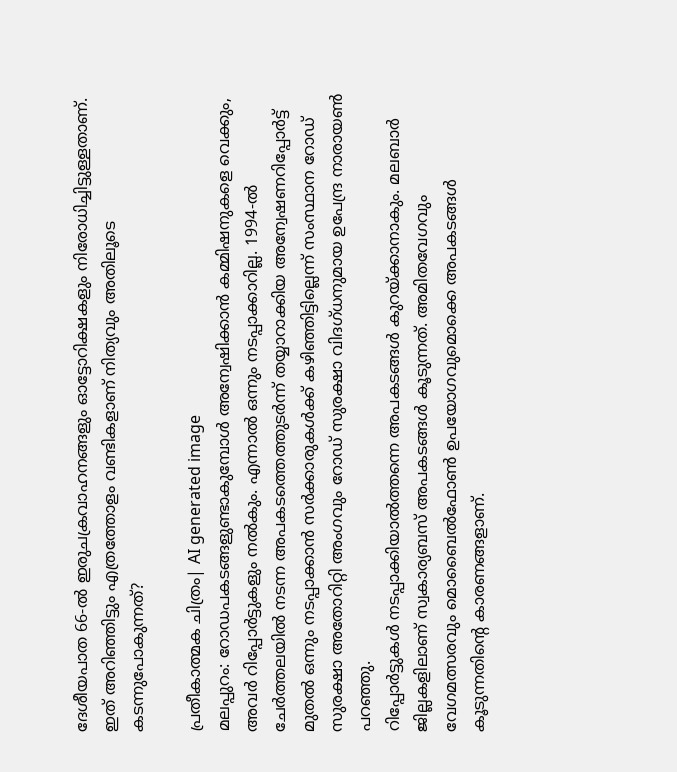ദേശീയപാത 66-ൽ ഇരുചക്രവാഹനങ്ങളും ഓട്ടോറിക്ഷകളും നിരോധിച്ചിട്ടുള്ളതാണ്. ഇത് അറിഞ്ഞിട്ടും എത്രത്തോളം വണ്ടികളാണ് നിത്യവും അതിലൂടെ കടന്നുപോകുന്നത്?

പ്രതീകാത്മക ചിത്രം| AI generated image
മലപ്പുറം: റോഡപകടങ്ങളുണ്ടാകുമ്പോൾ അന്വേഷിക്കാൻ കമ്മിഷനുകളെ വെക്കും, അവർ റിപ്പോർട്ടുകളും നൽകും. എന്നാൽ ഒന്നും നടപ്പാക്കാറില്ല. 1994-ൽ ചേർത്തലയിൽ നടന്ന അപകടത്തെത്തുടർന്ന് തയ്യാറാക്കിയ അന്വേഷണറിപ്പോർട്ട് മുതൽ ഒന്നും നടപ്പാക്കാൻ സർക്കാരുകൾക്ക് കഴിഞ്ഞിട്ടില്ലെന്ന് സംസ്ഥാന റോഡ് സുരക്ഷാ അതോറിറ്റി അംഗവും റോഡ് സുരക്ഷാ വിദഗ്ധനുമായ ഉപേന്ദ്ര നാരായൺ പറഞ്ഞു.
റിപ്പോർട്ടുകൾ നടപ്പാക്കിയാൽത്തന്നെ അപകടങ്ങൾ കുറയ്ക്കാനാകും. മലബാർ ജില്ലകളിലാണ് സ്വകാര്യബസ് അപകടങ്ങൾ കൂടുന്നത്. അമിതവേഗവും വേഗമത്സരവും മൊബൈൽഫോൺ ഉപയോഗവുമൊക്കെ അപകടങ്ങൾ കൂടുന്നതിന്റെ കാരണങ്ങളാണ്.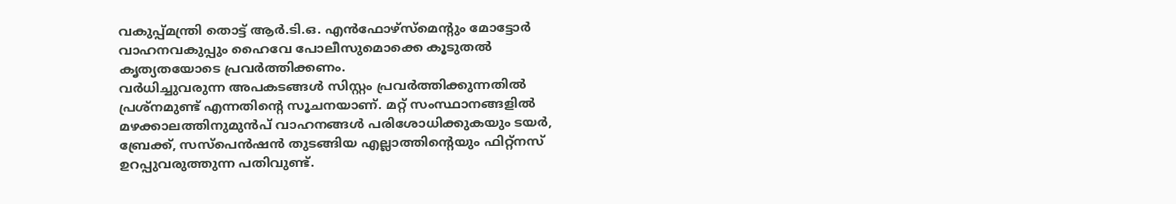വകുപ്പ്മന്ത്രി തൊട്ട് ആർ.ടി.ഒ. എൻഫോഴ്സ്മെന്റും മോട്ടോർ വാഹനവകുപ്പും ഹൈവേ പോലീസുമൊക്കെ കൂടുതൽ കൃത്യതയോടെ പ്രവർത്തിക്കണം.
വർധിച്ചുവരുന്ന അപകടങ്ങൾ സിസ്റ്റം പ്രവർത്തിക്കുന്നതിൽ പ്രശ്നമുണ്ട് എന്നതിന്റെ സൂചനയാണ്. മറ്റ് സംസ്ഥാനങ്ങളിൽ മഴക്കാലത്തിനുമുൻപ് വാഹനങ്ങൾ പരിശോധിക്കുകയും ടയർ, ബ്രേക്ക്, സസ്പെൻഷൻ തുടങ്ങിയ എല്ലാത്തിന്റെയും ഫിറ്റ്നസ് ഉറപ്പുവരുത്തുന്ന പതിവുണ്ട്.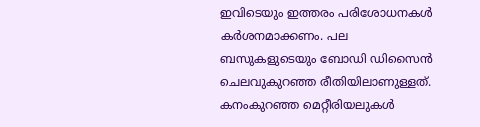ഇവിടെയും ഇത്തരം പരിശോധനകൾ കർശനമാക്കണം. പല ബസുകളുടെയും ബോഡി ഡിസൈൻ ചെലവുകുറഞ്ഞ രീതിയിലാണുള്ളത്.
കനംകുറഞ്ഞ മെറ്റീരിയലുകൾ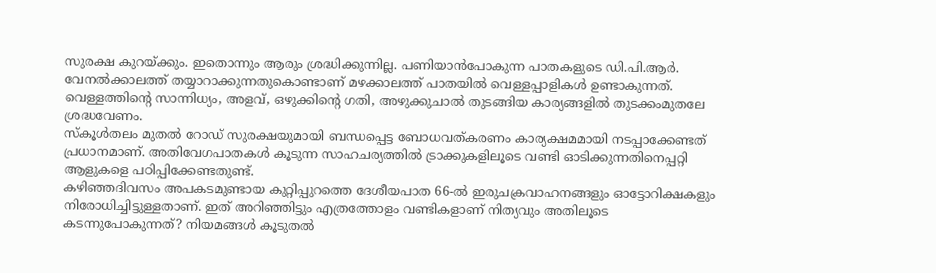സുരക്ഷ കുറയ്ക്കും. ഇതൊന്നും ആരും ശ്രദ്ധിക്കുന്നില്ല. പണിയാൻപോകുന്ന പാതകളുടെ ഡി.പി.ആർ. വേനൽക്കാലത്ത് തയ്യാറാക്കുന്നതുകൊണ്ടാണ് മഴക്കാലത്ത് പാതയിൽ വെള്ളപ്പാളികൾ ഉണ്ടാകുന്നത്. വെള്ളത്തിന്റെ സാന്നിധ്യം, അളവ്, ഒഴുക്കിന്റെ ഗതി, അഴുക്കുചാൽ തുടങ്ങിയ കാര്യങ്ങളിൽ തുടക്കംമുതലേ ശ്രദ്ധവേണം.
സ്കൂൾതലം മുതൽ റോഡ് സുരക്ഷയുമായി ബന്ധപ്പെട്ട ബോധവത്കരണം കാര്യക്ഷമമായി നടപ്പാക്കേണ്ടത് പ്രധാനമാണ്. അതിവേഗപാതകൾ കൂടുന്ന സാഹചര്യത്തിൽ ട്രാക്കുകളിലൂടെ വണ്ടി ഓടിക്കുന്നതിനെപ്പറ്റി ആളുകളെ പഠിപ്പിക്കേണ്ടതുണ്ട്.
കഴിഞ്ഞദിവസം അപകടമുണ്ടായ കുറ്റിപ്പുറത്തെ ദേശീയപാത 66-ൽ ഇരുചക്രവാഹനങ്ങളും ഓട്ടോറിക്ഷകളും നിരോധിച്ചിട്ടുള്ളതാണ്. ഇത് അറിഞ്ഞിട്ടും എത്രത്തോളം വണ്ടികളാണ് നിത്യവും അതിലൂടെ കടന്നുപോകുന്നത്? നിയമങ്ങൾ കൂടുതൽ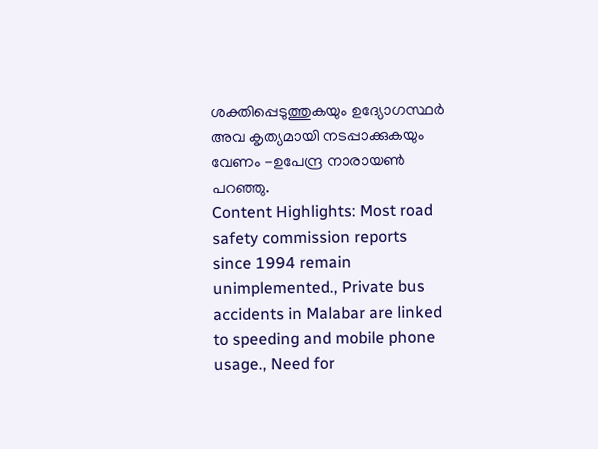ശക്തിപ്പെടുത്തുകയും ഉദ്യോഗസ്ഥർ അവ കൃത്യമായി നടപ്പാക്കുകയും വേണം -ഉപേന്ദ്ര നാരായൺ പറഞ്ഞു.
Content Highlights: Most road safety commission reports since 1994 remain unimplemented., Private bus accidents in Malabar are linked to speeding and mobile phone usage., Need for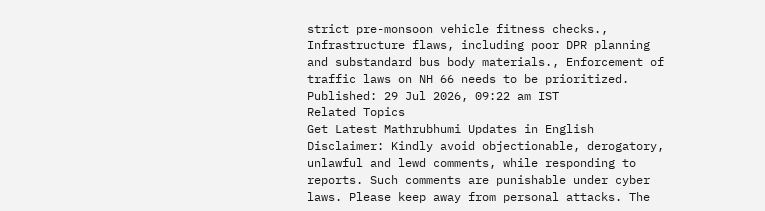strict pre-monsoon vehicle fitness checks., Infrastructure flaws, including poor DPR planning and substandard bus body materials., Enforcement of traffic laws on NH 66 needs to be prioritized.
Published: 29 Jul 2026, 09:22 am IST
Related Topics
Get Latest Mathrubhumi Updates in English
Disclaimer: Kindly avoid objectionable, derogatory, unlawful and lewd comments, while responding to reports. Such comments are punishable under cyber laws. Please keep away from personal attacks. The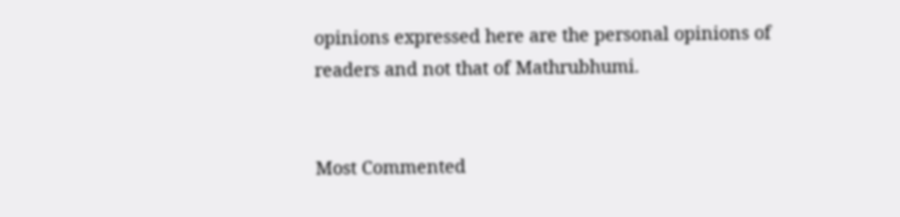opinions expressed here are the personal opinions of readers and not that of Mathrubhumi.


Most Commented